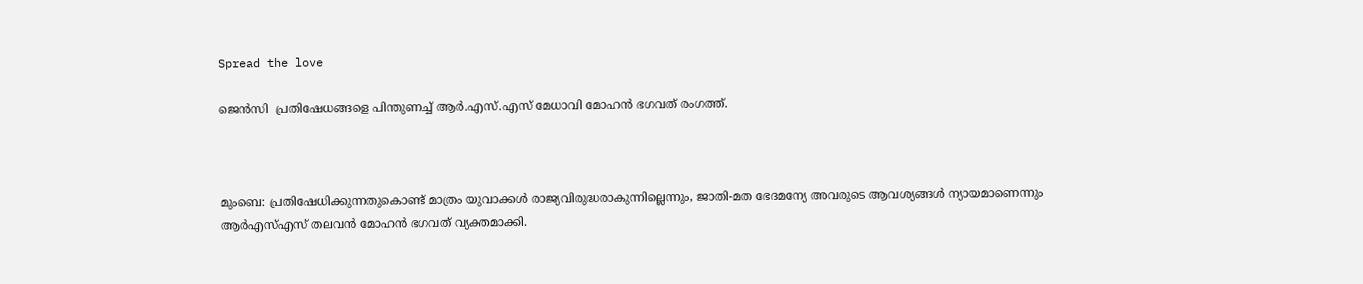Spread the love

ജെൻസി  പ്രതിഷേധങ്ങളെ പിന്തുണച്ച് ആർ.എസ്.എസ് മേധാവി മോഹൻ ഭഗവത് രംഗത്ത്.



മുംബെ: പ്രതിഷേധിക്കുന്നതുകൊണ്ട് മാത്രം യുവാക്കൾ രാജ്യവിരുദ്ധരാകുന്നില്ലെന്നും, ജാതി-മത ഭേദമന്യേ അവരുടെ ആവശ്യങ്ങൾ ന്യായമാണെന്നും ആർഎസ്എസ് തലവൻ മോഹൻ ഭഗവത് വ്യക്തമാക്കി.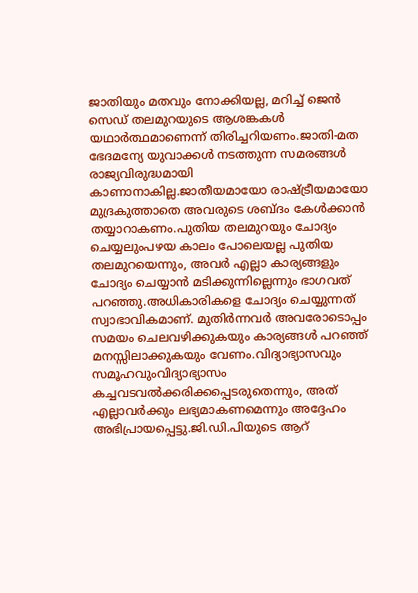ജാതിയും മതവും നോക്കിയല്ല, മറിച്ച് ജെൻ സെഡ് തലമുറയുടെ ആശങ്കകൾ യഥാർത്ഥമാണെന്ന് തിരിച്ചറിയണം.ജാതി-മത ഭേദമന്യേ യുവാക്കൾ നടത്തുന്ന സമരങ്ങൾ രാജ്യവിരുദ്ധമായി കാണാനാകില്ല.ജാതീയമായോ രാഷ്ട്രീയമായോ മുദ്രകുത്താതെ അവരുടെ ശബ്ദം കേൾക്കാൻ തയ്യാറാകണം.പുതിയ തലമുറയും ചോദ്യം ചെയ്യലുംപഴയ കാലം പോലെയല്ല പുതിയ തലമുറയെന്നും, അവർ എല്ലാ കാര്യങ്ങളും ചോദ്യം ചെയ്യാൻ മടിക്കുന്നില്ലെന്നും ഭാഗവത് പറഞ്ഞു.അധികാരികളെ ചോദ്യം ചെയ്യുന്നത് സ്വാഭാവികമാണ്. മുതിർന്നവർ അവരോടൊപ്പം സമയം ചെലവഴിക്കുകയും കാര്യങ്ങൾ പറഞ്ഞ് മനസ്സിലാക്കുകയും വേണം.വിദ്യാഭ്യാസവും സമൂഹവുംവിദ്യാഭ്യാസം കച്ചവടവൽക്കരിക്കപ്പെടരുതെന്നും, അത് എല്ലാവർക്കും ലഭ്യമാകണമെന്നും അദ്ദേഹം അഭിപ്രായപ്പെട്ടു.ജി.ഡി.പിയുടെ ആറ്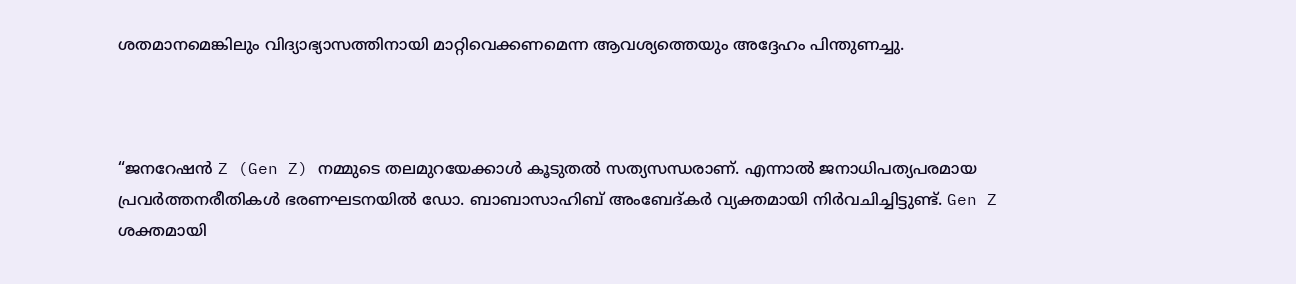ശതമാനമെങ്കിലും വിദ്യാഭ്യാസത്തിനായി മാറ്റിവെക്കണമെന്ന ആവശ്യത്തെയും അദ്ദേഹം പിന്തുണച്ചു.



“ജനറേഷൻ Z (Gen Z) നമ്മുടെ തലമുറയേക്കാൾ കൂടുതൽ സത്യസന്ധരാണ്. എന്നാൽ ജനാധിപത്യപരമായ പ്രവർത്തനരീതികൾ ഭരണഘടനയിൽ ഡോ. ബാബാസാഹിബ് അംബേദ്കർ വ്യക്തമായി നിർവചിച്ചിട്ടുണ്ട്. Gen Z ശക്തമായി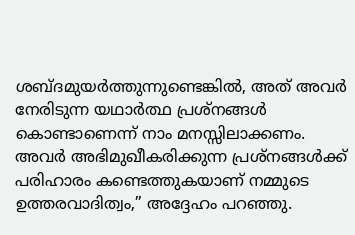ശബ്ദമുയർത്തുന്നുണ്ടെങ്കിൽ, അത് അവർ നേരിടുന്ന യഥാർത്ഥ പ്രശ്നങ്ങൾ കൊണ്ടാണെന്ന് നാം മനസ്സിലാക്കണം. അവർ അഭിമുഖീകരിക്കുന്ന പ്രശ്നങ്ങൾക്ക് പരിഹാരം കണ്ടെത്തുകയാണ് നമ്മുടെ ഉത്തരവാദിത്വം,” അദ്ദേഹം പറഞ്ഞു.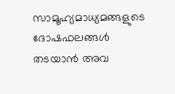സാമൂഹ്യമാധ്യമങ്ങളുടെ ദോഷഫലങ്ങൾ തടയാൻ അവ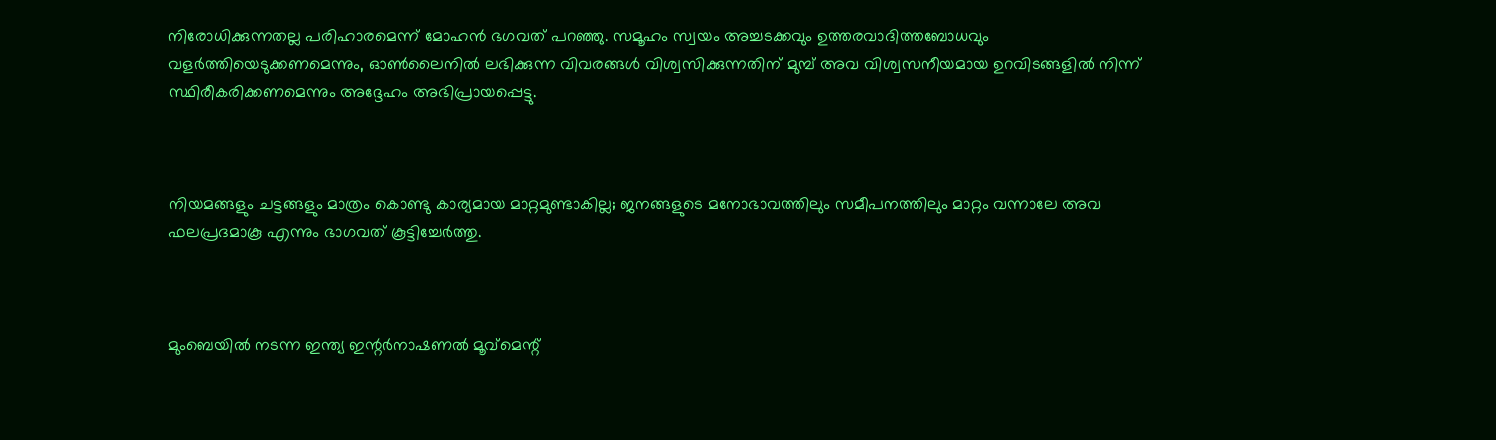നിരോധിക്കുന്നതല്ല പരിഹാരമെന്ന് മോഹൻ ഭഗവത് പറഞ്ഞു. സമൂഹം സ്വയം അച്ചടക്കവും ഉത്തരവാദിത്തബോധവും വളർത്തിയെടുക്കണമെന്നും, ഓൺലൈനിൽ ലഭിക്കുന്ന വിവരങ്ങൾ വിശ്വസിക്കുന്നതിന് മുമ്പ് അവ വിശ്വസനീയമായ ഉറവിടങ്ങളിൽ നിന്ന് സ്ഥിരീകരിക്കണമെന്നും അദ്ദേഹം അഭിപ്രായപ്പെട്ടു.



നിയമങ്ങളും ചട്ടങ്ങളും മാത്രം കൊണ്ടു കാര്യമായ മാറ്റമുണ്ടാകില്ല; ജനങ്ങളുടെ മനോഭാവത്തിലും സമീപനത്തിലും മാറ്റം വന്നാലേ അവ ഫലപ്രദമാകൂ എന്നും ഭാഗവത് കൂട്ടിച്ചേർത്തു.



മുംബെയിൽ നടന്ന ഇന്ത്യ ഇന്റർനാഷണൽ മൂവ്‌മെന്റ്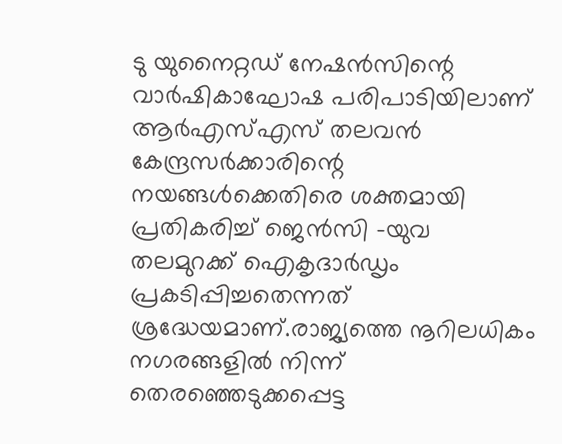ടു യുനൈറ്റഡ് നേഷൻസിന്റെ വാർഷികാഘോഷ പരിപാടിയിലാണ് ആർഎസ്എസ് തലവൻ കേന്ദ്രസർക്കാരിന്റെ നയങ്ങൾക്കെതിരെ ശക്തമായി പ്രതികരിച്ച് ജെൻസി -യുവ തലമുറക്ക് ഐകൃദാർഡൃം പ്രകടിപ്പിച്ചതെന്നത് ശ്രദ്ധേയമാണ്.രാജ്യത്തെ നൂറിലധികം നഗരങ്ങളിൽ നിന്ന് തെരഞ്ഞെടുക്കപ്പെട്ട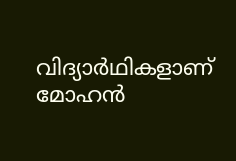വിദ്യാർഥികളാണ് മോഹൻ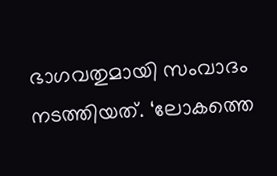ഭാഗവതുമായി സംവാദം നടത്തിയത്. ‘ലോകത്തെ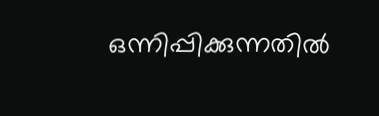ഒന്നിപ്പിക്കുന്നതിൽ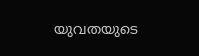യുവതയുടെ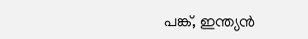പങ്ക്, ഇന്ത്യൻ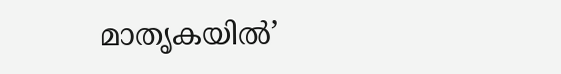മാതൃകയിൽ’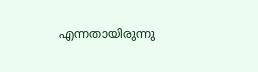എന്നതായിരുന്നു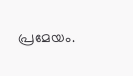പ്രമേയം.